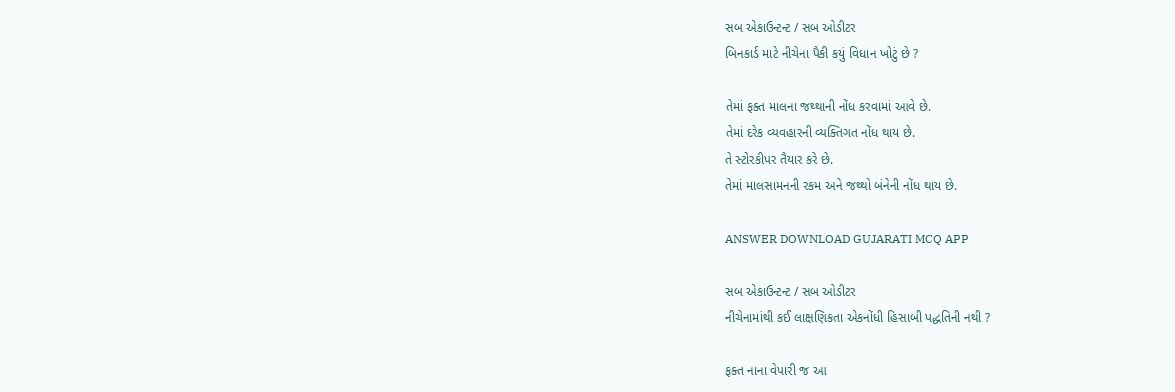સબ એકાઉન્ટન્ટ / સબ ઓડીટર
બિનકાર્ડ માટે નીચેના પૈકી કયું વિધાન ખોટું છે ?

તેમાં ફક્ત માલના જથ્થાની નોંધ કરવામાં આવે છે.
તેમાં દરેક વ્યવહારની વ્યક્તિગત નોંધ થાય છે.
તે સ્ટોરકીપર તૈયાર કરે છે.
તેમાં માલસામનની રકમ અને જથ્થો બંનેની નોંધ થાય છે.

ANSWER DOWNLOAD GUJARATI MCQ APP

સબ એકાઉન્ટન્ટ / સબ ઓડીટર
નીચેનામાંથી કઈ લાક્ષણિકતા એકનોંધી હિસાબી પદ્ધતિની નથી ?

ફક્ત નાના વેપારી જ આ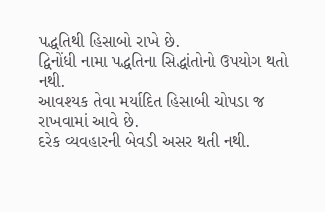પદ્ધતિથી હિસાબો રાખે છે.
દ્વિનોંધી નામા પદ્ધતિના સિદ્ધાંતોનો ઉપયોગ થતો નથી.
આવશ્યક તેવા મર્યાદિત હિસાબી ચોપડા જ રાખવામાં આવે છે.
દરેક વ્યવહારની બેવડી અસર થતી નથી.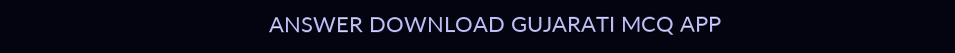ANSWER DOWNLOAD GUJARATI MCQ APP